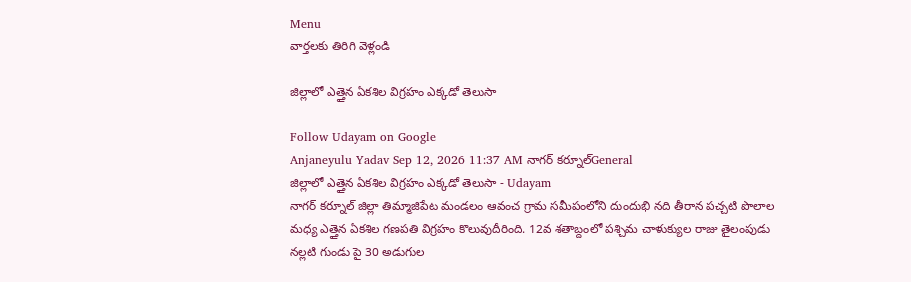Menu
వార్తలకు తిరిగి వెళ్లండి

జిల్లాలో ఎత్తైన ఏకశిల విగ్రహం ఎక్కడో తెలుసా

Follow Udayam on Google
Anjaneyulu Yadav Sep 12, 2026 11:37 AM నాగర్ కర్నూల్General
జిల్లాలో ఎత్తైన ఏకశిల విగ్రహం ఎక్కడో తెలుసా - Udayam
నాగర్ కర్నూల్ జిల్లా తిమ్మాజిపేట మండలం ఆవంచ గ్రామ సమీపంలోని దుందుభి నది తీరాన పచ్చటి పొలాల మధ్య ఎత్తైన ఏకశిల గణపతి విగ్రహం కొలువుదీరింది. 12వ శతాబ్దంలో పశ్చిమ చాళుక్యుల రాజు తైలంపుడు నల్లటి గుండు పై 30 అడుగుల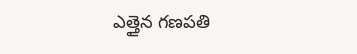ఎత్తైన గణపతి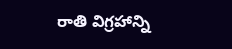రాతి విగ్రహాన్ని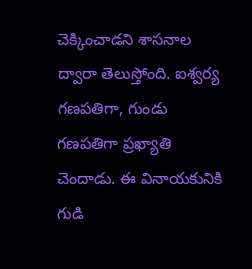చెక్కించాడని శాసనాల ద్వారా తెలుస్తోంది. ఐశ్వర్య గణపతిగా, గుండు గణపతిగా ప్రఖ్యాతి చెందాడు. ఈ వినాయకునికి గుడి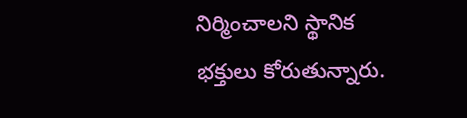నిర్మించాలని స్థానిక భక్తులు కోరుతున్నారు.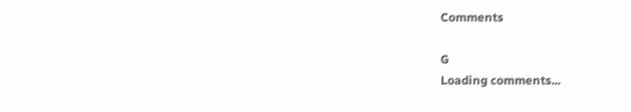Comments

G
Loading comments...